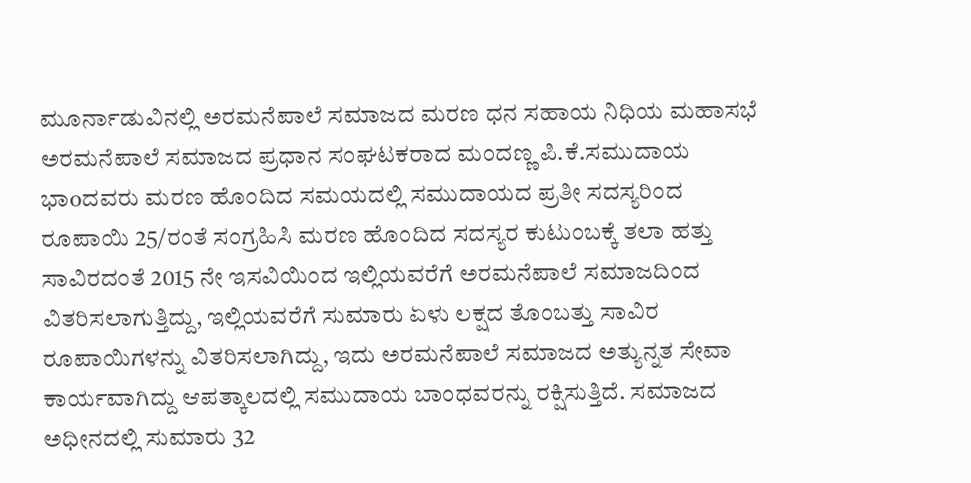ಮೂರ್ನಾಡುವಿನಲ್ಲಿ ಅರಮನೆಪಾಲೆ ಸಮಾಜದ ಮರಣ ಧನ ಸಹಾಯ ನಿಧಿಯ ಮಹಾಸಭೆ
ಅರಮನೆಪಾಲೆ ಸಮಾಜದ ಪ್ರಧಾನ ಸಂಘಟಕರಾದ ಮಂದಣ್ಣ ಪಿ.ಕೆ.ಸಮುದಾಯ ಭಾoದವರು ಮರಣ ಹೊಂದಿದ ಸಮಯದಲ್ಲಿ ಸಮುದಾಯದ ಪ್ರತೀ ಸದಸ್ಯರಿಂದ ರೂಪಾಯಿ 25/ರಂತೆ ಸಂಗ್ರಹಿಸಿ ಮರಣ ಹೊಂದಿದ ಸದಸ್ಯರ ಕುಟುಂಬಕ್ಕೆ ತಲಾ ಹತ್ತು ಸಾವಿರದಂತೆ 2015 ನೇ ಇಸವಿಯಿಂದ ಇಲ್ಲಿಯವರೆಗೆ ಅರಮನೆಪಾಲೆ ಸಮಾಜದಿಂದ ವಿತರಿಸಲಾಗುತ್ತಿದ್ದು, ಇಲ್ಲಿಯವರೆಗೆ ಸುಮಾರು ಏಳು ಲಕ್ಷದ ತೊಂಬತ್ತು ಸಾವಿರ ರೂಪಾಯಿಗಳನ್ನು ವಿತರಿಸಲಾಗಿದ್ದು, ಇದು ಅರಮನೆಪಾಲೆ ಸಮಾಜದ ಅತ್ಯುನ್ನತ ಸೇವಾ ಕಾರ್ಯವಾಗಿದ್ದು ಆಪತ್ಕಾಲದಲ್ಲಿ ಸಮುದಾಯ ಬಾಂಧವರನ್ನು ರಕ್ಷಿಸುತ್ತಿದೆ. ಸಮಾಜದ ಅಧೀನದಲ್ಲಿ ಸುಮಾರು 32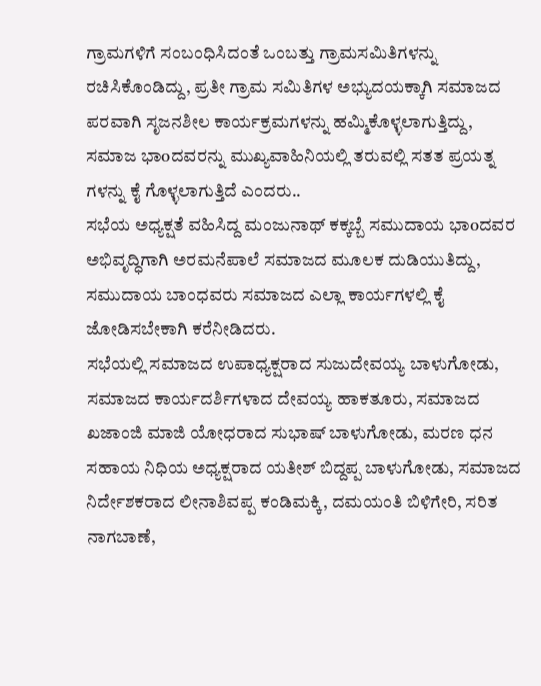ಗ್ರಾಮಗಳಿಗೆ ಸಂಬಂಧಿಸಿದಂತೆ ಒಂಬತ್ತು ಗ್ರಾಮಸಮಿತಿಗಳನ್ನು ರಚಿಸಿಕೊಂಡಿದ್ದು, ಪ್ರತೀ ಗ್ರಾಮ ಸಮಿತಿಗಳ ಅಭ್ಯುದಯಕ್ಕಾಗಿ ಸಮಾಜದ ಪರವಾಗಿ ಸೃಜನಶೀಲ ಕಾರ್ಯಕ್ರಮಗಳನ್ನು ಹಮ್ಮಿಕೊಳ್ಳಲಾಗುತ್ತಿದ್ದು, ಸಮಾಜ ಭಾoದವರನ್ನು ಮುಖ್ಯವಾಹಿನಿಯಲ್ಲಿ ತರುವಲ್ಲಿ ಸತತ ಪ್ರಯತ್ನ ಗಳನ್ನು ಕೈ ಗೊಳ್ಳಲಾಗುತ್ತಿದೆ ಎಂದರು..
ಸಭೆಯ ಅಧ್ಯಕ್ಷತೆ ವಹಿಸಿದ್ದ ಮಂಜುನಾಥ್ ಕಕ್ಕಬ್ಬೆ ಸಮುದಾಯ ಭಾoದವರ ಅಭಿವೃದ್ಧಿಗಾಗಿ ಅರಮನೆಪಾಲೆ ಸಮಾಜದ ಮೂಲಕ ದುಡಿಯುತಿದ್ದು, ಸಮುದಾಯ ಬಾಂಧವರು ಸಮಾಜದ ಎಲ್ಲಾ ಕಾರ್ಯಗಳಲ್ಲಿ ಕೈ ಜೋಡಿಸಬೇಕಾಗಿ ಕರೆನೀಡಿದರು.
ಸಭೆಯಲ್ಲಿ ಸಮಾಜದ ಉಪಾಧ್ಯಕ್ಷರಾದ ಸುಜುದೇವಯ್ಯ ಬಾಳುಗೋಡು, ಸಮಾಜದ ಕಾರ್ಯದರ್ಶಿಗಳಾದ ದೇವಯ್ಯ ಹಾಕತೂರು, ಸಮಾಜದ ಖಜಾಂಜಿ ಮಾಜಿ ಯೋಧರಾದ ಸುಭಾಷ್ ಬಾಳುಗೋಡು, ಮರಣ ಧನ ಸಹಾಯ ನಿಧಿಯ ಅಧ್ಯಕ್ಷರಾದ ಯತೀಶ್ ಬಿದ್ದಪ್ಪ ಬಾಳುಗೋಡು, ಸಮಾಜದ ನಿರ್ದೇಶಕರಾದ ಲೀನಾಶಿವಪ್ಪ ಕಂಡಿಮಕ್ಕಿ, ದಮಯಂತಿ ಬಿಳಿಗೇರಿ, ಸರಿತ ನಾಗಬಾಣೆ,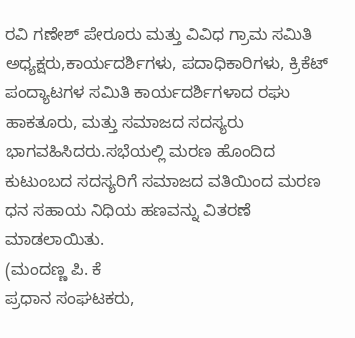ರವಿ ಗಣೇಶ್ ಪೇರೂರು ಮತ್ತು ವಿವಿಧ ಗ್ರಾಮ ಸಮಿತಿ ಅಧ್ಯಕ್ಷರು,ಕಾರ್ಯದರ್ಶಿಗಳು, ಪದಾಧಿಕಾರಿಗಳು, ಕ್ರಿಕೆಟ್ ಪಂದ್ಯಾಟಗಳ ಸಮಿತಿ ಕಾರ್ಯದರ್ಶಿಗಳಾದ ರಘು ಹಾಕತೂರು, ಮತ್ತು ಸಮಾಜದ ಸದಸ್ಯರು ಭಾಗವಹಿಸಿದರು.ಸಭೆಯಲ್ಲಿ ಮರಣ ಹೊಂದಿದ ಕುಟುಂಬದ ಸದಸ್ಯರಿಗೆ ಸಮಾಜದ ವತಿಯಿಂದ ಮರಣ ಧನ ಸಹಾಯ ನಿಧಿಯ ಹಣವನ್ನು ವಿತರಣೆ ಮಾಡಲಾಯಿತು.
(ಮಂದಣ್ಣ ಪಿ. ಕೆ
ಪ್ರಧಾನ ಸಂಘಟಕರು,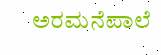ಅರಮನೆಪಾಲೆ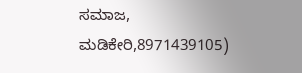ಸಮಾಜ, ಮಡಿಕೇರಿ,8971439105)